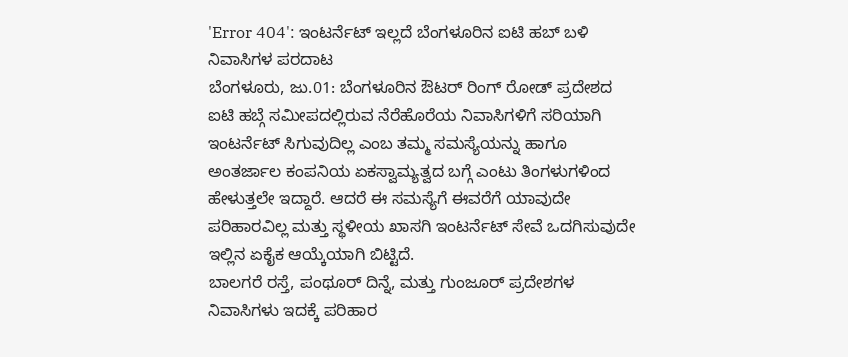'Error 404': ಇಂಟರ್ನೆಟ್ ಇಲ್ಲದೆ ಬೆಂಗಳೂರಿನ ಐಟಿ ಹಬ್ ಬಳಿ ನಿವಾಸಿಗಳ ಪರದಾಟ
ಬೆಂಗಳೂರು, ಜು.01: ಬೆಂಗಳೂರಿನ ಔಟರ್ ರಿಂಗ್ ರೋಡ್ ಪ್ರದೇಶದ ಐಟಿ ಹಬ್ಗೆ ಸಮೀಪದಲ್ಲಿರುವ ನೆರೆಹೊರೆಯ ನಿವಾಸಿಗಳಿಗೆ ಸರಿಯಾಗಿ ಇಂಟರ್ನೆಟ್ ಸಿಗುವುದಿಲ್ಲ ಎಂಬ ತಮ್ಮ ಸಮಸ್ಯೆಯನ್ನು ಹಾಗೂ ಅಂತರ್ಜಾಲ ಕಂಪನಿಯ ಏಕಸ್ವಾಮ್ಯತ್ವದ ಬಗ್ಗೆ ಎಂಟು ತಿಂಗಳುಗಳಿಂದ ಹೇಳುತ್ತಲೇ ಇದ್ದಾರೆ. ಆದರೆ ಈ ಸಮಸ್ಯೆಗೆ ಈವರೆಗೆ ಯಾವುದೇ ಪರಿಹಾರವಿಲ್ಲ ಮತ್ತು ಸ್ಥಳೀಯ ಖಾಸಗಿ ಇಂಟರ್ನೆಟ್ ಸೇವೆ ಒದಗಿಸುವುದೇ ಇಲ್ಲಿನ ಏಕೈಕ ಆಯ್ಕೆಯಾಗಿ ಬಿಟ್ಟಿದೆ.
ಬಾಲಗರೆ ರಸ್ತೆ, ಪಂಥೂರ್ ದಿನ್ನೆ, ಮತ್ತು ಗುಂಜೂರ್ ಪ್ರದೇಶಗಳ ನಿವಾಸಿಗಳು ಇದಕ್ಕೆ ಪರಿಹಾರ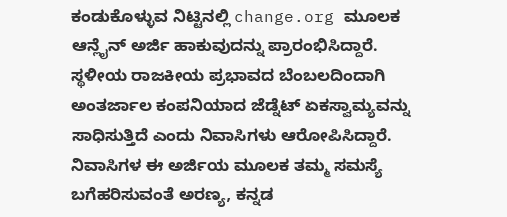ಕಂಡುಕೊಳ್ಳುವ ನಿಟ್ಟಿನಲ್ಲಿ change.org ಮೂಲಕ ಆನ್ಲೈನ್ ಅರ್ಜಿ ಹಾಕುವುದನ್ನು ಪ್ರಾರಂಭಿಸಿದ್ದಾರೆ.
ಸ್ಥಳೀಯ ರಾಜಕೀಯ ಪ್ರಭಾವದ ಬೆಂಬಲದಿಂದಾಗಿ ಅಂತರ್ಜಾಲ ಕಂಪನಿಯಾದ ಜೆಡ್ನೆಟ್ ಏಕಸ್ವಾಮ್ಯವನ್ನು ಸಾಧಿಸುತ್ತಿದೆ ಎಂದು ನಿವಾಸಿಗಳು ಆರೋಪಿಸಿದ್ದಾರೆ. ನಿವಾಸಿಗಳ ಈ ಅರ್ಜಿಯ ಮೂಲಕ ತಮ್ಮ ಸಮಸ್ಯೆ ಬಗೆಹರಿಸುವಂತೆ ಅರಣ್ಯ, ಕನ್ನಡ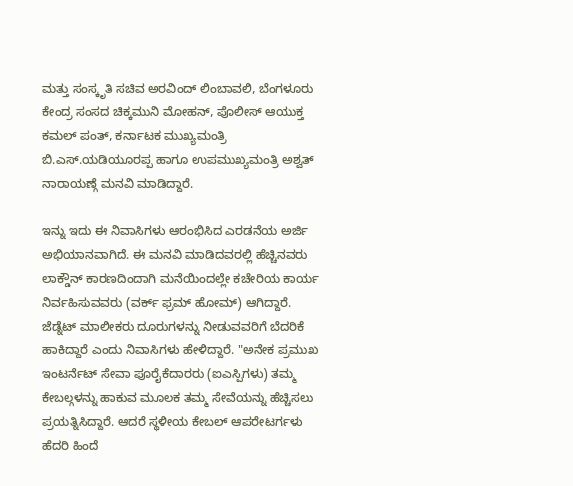ಮತ್ತು ಸಂಸ್ಕೃತಿ ಸಚಿವ ಅರವಿಂದ್ ಲಿಂಬಾವಲಿ, ಬೆಂಗಳೂರು ಕೇಂದ್ರ ಸಂಸದ ಚಿಕ್ಕಮುನಿ ಮೋಹನ್, ಪೊಲೀಸ್ ಆಯುಕ್ತ ಕಮಲ್ ಪಂತ್, ಕರ್ನಾಟಕ ಮುಖ್ಯಮಂತ್ರಿ ಬಿ.ಎಸ್.ಯಡಿಯೂರಪ್ಪ ಹಾಗೂ ಉಪಮುಖ್ಯಮಂತ್ರಿ ಅಶ್ವತ್ ನಾರಾಯಣ್ಗೆ ಮನವಿ ಮಾಡಿದ್ದಾರೆ.

ಇನ್ನು ಇದು ಈ ನಿವಾಸಿಗಳು ಆರಂಭಿಸಿದ ಎರಡನೆಯ ಅರ್ಜಿ ಅಭಿಯಾನವಾಗಿದೆ. ಈ ಮನವಿ ಮಾಡಿದವರಲ್ಲಿ ಹೆಚ್ಚಿನವರು ಲಾಕ್ಡೌನ್ ಕಾರಣದಿಂದಾಗಿ ಮನೆಯಿಂದಲ್ಲೇ ಕಚೇರಿಯ ಕಾರ್ಯ ನಿರ್ವಹಿಸುವವರು (ವರ್ಕ್ ಫ್ರಮ್ ಹೋಮ್) ಆಗಿದ್ದಾರೆ.
ಜೆಡ್ನೆಟ್ ಮಾಲೀಕರು ದೂರುಗಳನ್ನು ನೀಡುವವರಿಗೆ ಬೆದರಿಕೆ ಹಾಕಿದ್ದಾರೆ ಎಂದು ನಿವಾಸಿಗಳು ಹೇಳಿದ್ದಾರೆ. "ಅನೇಕ ಪ್ರಮುಖ ಇಂಟರ್ನೆಟ್ ಸೇವಾ ಪೂರೈಕೆದಾರರು (ಐಎಸ್ಪಿಗಳು) ತಮ್ಮ ಕೇಬಲ್ಗಳನ್ನು ಹಾಕುವ ಮೂಲಕ ತಮ್ಮ ಸೇವೆಯನ್ನು ಹೆಚ್ಚಿಸಲು ಪ್ರಯತ್ನಿಸಿದ್ದಾರೆ. ಆದರೆ ಸ್ಥಳೀಯ ಕೇಬಲ್ ಆಪರೇಟರ್ಗಳು ಹೆದರಿ ಹಿಂದೆ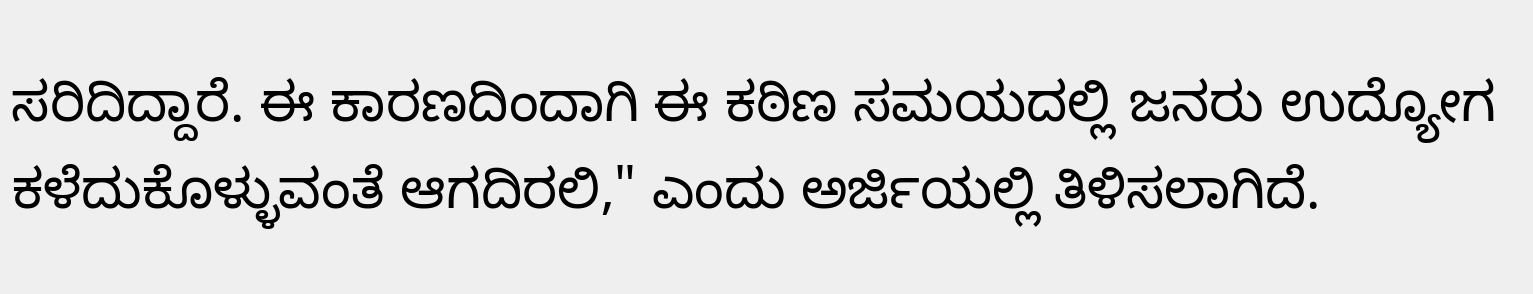ಸರಿದಿದ್ದಾರೆ. ಈ ಕಾರಣದಿಂದಾಗಿ ಈ ಕಠಿಣ ಸಮಯದಲ್ಲಿ ಜನರು ಉದ್ಯೋಗ ಕಳೆದುಕೊಳ್ಳುವಂತೆ ಆಗದಿರಲಿ," ಎಂದು ಅರ್ಜಿಯಲ್ಲಿ ತಿಳಿಸಲಾಗಿದೆ.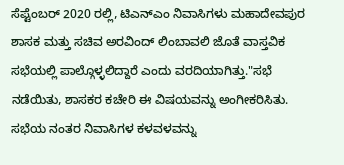ಸೆಪ್ಟೆಂಬರ್ 2020 ರಲ್ಲಿ, ಟಿಎನ್ಎಂ ನಿವಾಸಿಗಳು ಮಹಾದೇವಪುರ ಶಾಸಕ ಮತ್ತು ಸಚಿವ ಅರವಿಂದ್ ಲಿಂಬಾವಲಿ ಜೊತೆ ವಾಸ್ತವಿಕ ಸಭೆಯಲ್ಲಿ ಪಾಲ್ಗೊಳ್ಳಲಿದ್ದಾರೆ ಎಂದು ವರದಿಯಾಗಿತ್ತು."ಸಭೆ ನಡೆಯಿತು, ಶಾಸಕರ ಕಚೇರಿ ಈ ವಿಷಯವನ್ನು ಅಂಗೀಕರಿಸಿತು. ಸಭೆಯ ನಂತರ ನಿವಾಸಿಗಳ ಕಳವಳವನ್ನು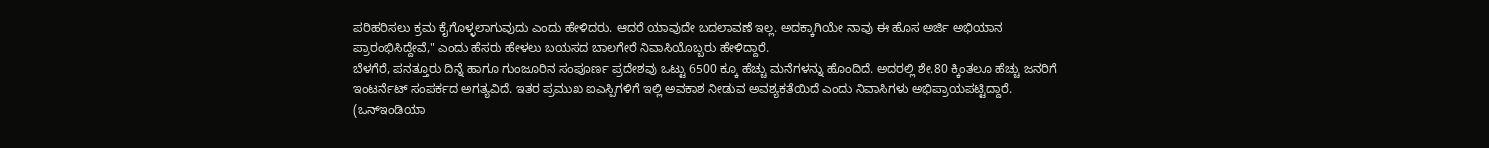ಪರಿಹರಿಸಲು ಕ್ರಮ ಕೈಗೊಳ್ಳಲಾಗುವುದು ಎಂದು ಹೇಳಿದರು. ಆದರೆ ಯಾವುದೇ ಬದಲಾವಣೆ ಇಲ್ಲ. ಅದಕ್ಕಾಗಿಯೇ ನಾವು ಈ ಹೊಸ ಅರ್ಜಿ ಅಭಿಯಾನ ಪ್ರಾರಂಭಿಸಿದ್ದೇವೆ," ಎಂದು ಹೆಸರು ಹೇಳಲು ಬಯಸದ ಬಾಲಗೇರೆ ನಿವಾಸಿಯೊಬ್ಬರು ಹೇಳಿದ್ದಾರೆ.
ಬೆಳಗೆರೆ, ಪನತ್ತೂರು ದಿನ್ನೆ ಹಾಗೂ ಗುಂಜೂರಿನ ಸಂಪೂರ್ಣ ಪ್ರದೇಶವು ಒಟ್ಟು 6500 ಕ್ಕೂ ಹೆಚ್ಚು ಮನೆಗಳನ್ನು ಹೊಂದಿದೆ. ಅದರಲ್ಲಿ ಶೇ.80 ಕ್ಕಿಂತಲೂ ಹೆಚ್ಚು ಜನರಿಗೆ ಇಂಟರ್ನೆಟ್ ಸಂಪರ್ಕದ ಅಗತ್ಯವಿದೆ. ಇತರ ಪ್ರಮುಖ ಐಎಸ್ಪಿಗಳಿಗೆ ಇಲ್ಲಿ ಅವಕಾಶ ನೀಡುವ ಅವಶ್ಯಕತೆಯಿದೆ ಎಂದು ನಿವಾಸಿಗಳು ಅಭಿಪ್ರಾಯಪಟ್ಟಿದ್ದಾರೆ.
(ಒನ್ಇಂಡಿಯಾ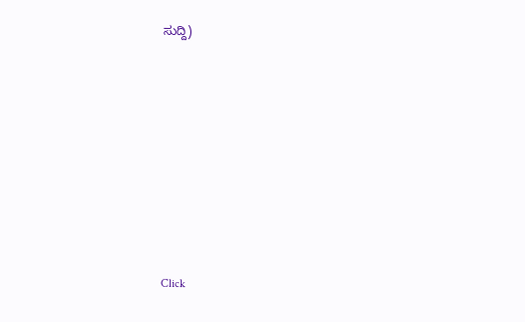ಸುದ್ದಿ)












Click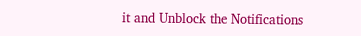it and Unblock the Notifications